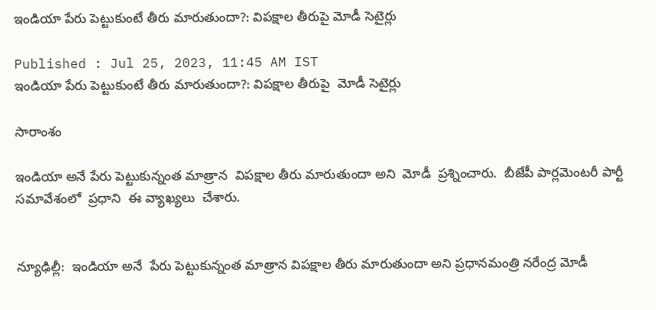ఇండియా పేరు పెట్టుకుంటే తీరు మారుతుందా?: విపక్షాల తీరుపై మోడీ సెటైర్లు

Published : Jul 25, 2023, 11:45 AM IST
ఇండియా పేరు పెట్టుకుంటే తీరు మారుతుందా?: విపక్షాల తీరుపై  మోడీ సెటైర్లు

సారాంశం

ఇండియా అనే పేరు పెట్టుకున్నంత మాత్రాన  విపక్షాల తీరు మారుతుందా అని  మోడీ  ప్రశ్నించారు.  బీజేపీ పార్లమెంటరీ పార్టీ సమావేశంలో  ప్రధాని  ఈ వ్యాఖ్యలు  చేశారు.


న్యూఢిల్లీ:  ఇండియా అనే  పేరు పెట్టుకున్నంత మాత్రాన విపక్షాల తీరు మారుతుందా అని ప్రధానమంత్రి నరేంద్ర మోడీ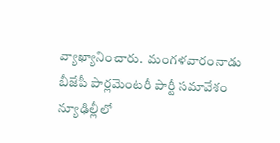వ్యాఖ్యానించారు.  మంగళవారంనాడు బీజేపీ పార్లమెంటరీ పార్టీ సమావేశం న్యూఢిల్లీలో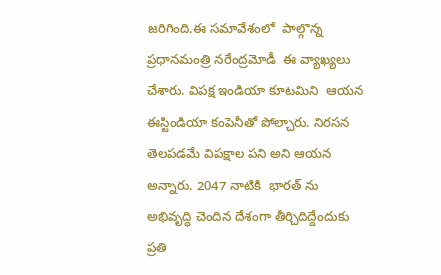జరిగింది.ఈ సమావేశంలో  పాల్గొన్న ప్రధానమంత్రి నరేంద్రమోడీ  ఈ వ్యాఖ్యలు  చేశారు. విపక్ష ఇండియా కూటమిని  ఆయన ఈస్టిండియా కంపెనీతో పోల్చారు. నిరసన తెలపడమే విపక్షాల పని అని ఆయన  అన్నారు. 2047 నాటికి  భారత్ ను అభివృద్ధి చెందిన దేశంగా తీర్చిదిద్దేందుకు ప్రతి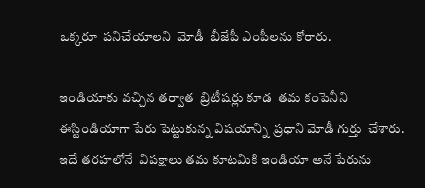ఒక్కరూ  పనిచేయాలని  మోడీ  బీజేపీ ఎంపీలను కోరారు.

ఇండియాకు వచ్చిన తర్వాత  బ్రిటీషర్లు కూడ  తమ కంపెనీని ఈస్టిండియాగా పేరు పెట్టుకున్న విషయాన్ని  ప్రధాని మోడీ గుర్తు  చేశారు. ఇదే తరహలోనే  విపక్షాలు తమ కూటమికి ఇండియా అనే పేరును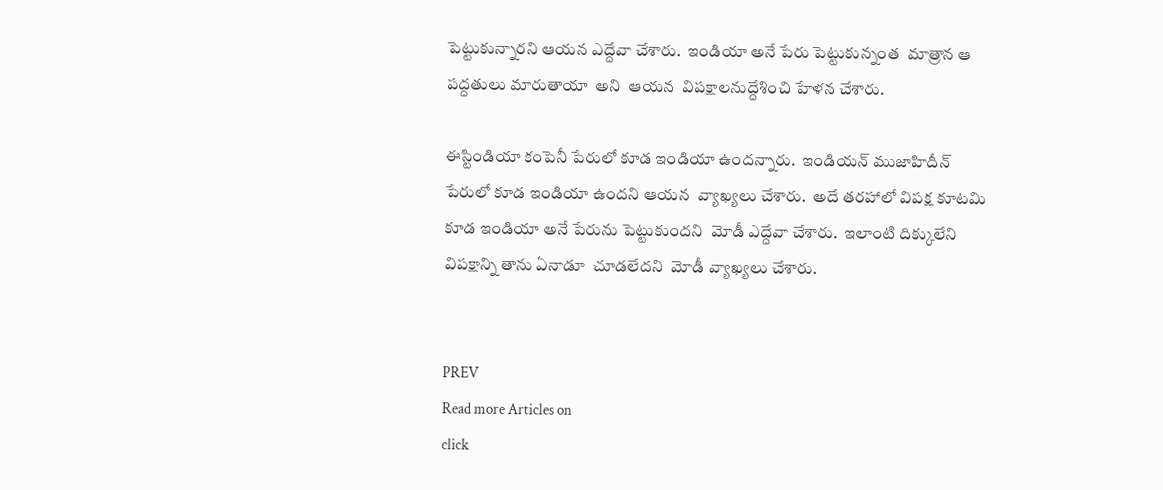పెట్టుకున్నారని ఆయన ఎద్దేవా చేశారు.  ఇండియా అనే పేరు పెట్టుకున్నంత  మాత్రాన ఆ పద్దతులు మారుతాయా  అని  ఆయన  విపక్షాలనుద్దేశించి హేళన చేశారు.

ఈస్టిండియా కంపెనీ పేరులో కూడ ఇండియా ఉందన్నారు.  ఇండియన్ ముజాహిదీన్ పేరులో కూడ ఇండియా ఉందని ఆయన  వ్యాఖ్యలు చేశారు.  అదే తరహాలో విపక్ష కూటమి కూడ ఇండియా అనే పేరును పెట్టుకుందని  మోడీ ఎద్దేవా చేశారు.  ఇలాంటి దిక్కులేని విపక్షాన్ని తాను ఏనాడూ  చూడలేదని  మోడీ వ్యాఖ్యలు చేశారు.


PREV
Read more Articles on
click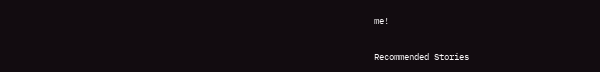me!

Recommended Stories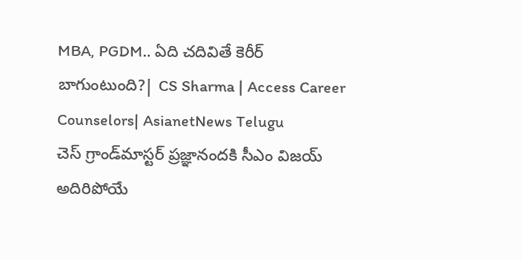MBA, PGDM.. ఏది చదివితే కెరీర్ బాగుంటుంది?| CS Sharma | Access Career Counselors| AsianetNews Telugu
చెస్ గ్రాండ్‌మాస్టర్ ప్రజ్ఞానందకి సీఎం విజయ్ అదిరిపోయే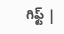గిఫ్ట్ |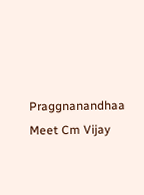Praggnanandhaa Meet Cm Vijay